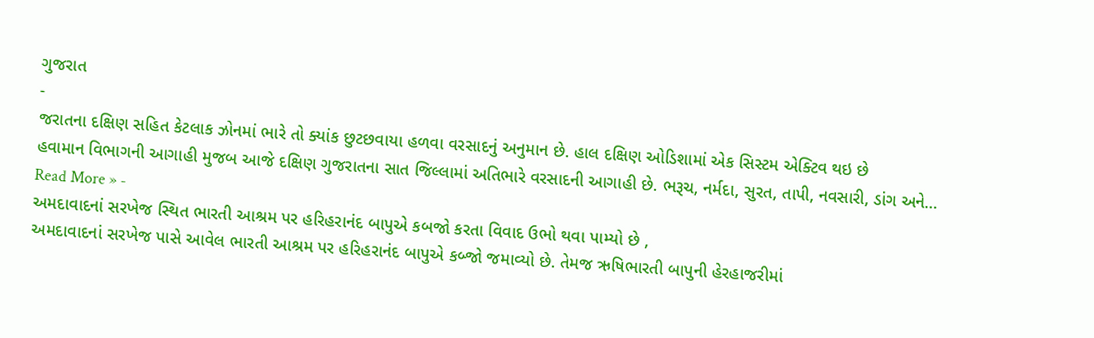ગુજરાત
-
જરાતના દક્ષિણ સહિત કેટલાક ઝોનમાં ભારે તો ક્યાંક છુટછવાયા હળવા વરસાદનું અનુમાન છે. હાલ દક્ષિણ ઓડિશામાં એક સિસ્ટમ એક્ટિવ થઇ છે
હવામાન વિભાગની આગાહી મુજબ આજે દક્ષિણ ગુજરાતના સાત જિલ્લામાં અતિભારે વરસાદની આગાહી છે. ભરૂચ, નર્મદા, સુરત, તાપી, નવસારી, ડાંગ અને…
Read More » -
અમદાવાદનાં સરખેજ સ્થિત ભારતી આશ્રમ પર હરિહરાનંદ બાપુએ કબજો કરતા વિવાદ ઉભો થવા પામ્યો છે ,
અમદાવાદનાં સરખેજ પાસે આવેલ ભારતી આશ્રમ પર હરિહરાનંદ બાપુએ કબ્જો જમાવ્યો છે. તેમજ ઋષિભારતી બાપુની હેરહાજરીમાં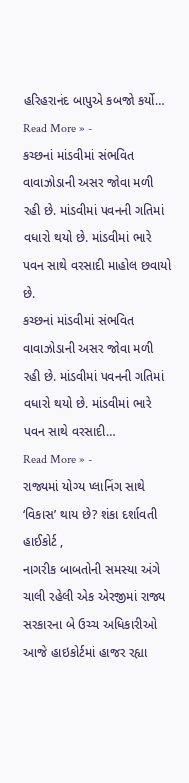હરિહરાનંદ બાપુએ કબજો કર્યો…
Read More » -
કચ્છનાં માંડવીમાં સંભવિત વાવાઝોડાની અસર જોવા મળી રહી છે. માંડવીમાં પવનની ગતિમાં વધારો થયો છે. માંડવીમાં ભારે પવન સાથે વરસાદી માહોલ છવાયો છે.
કચ્છનાં માંડવીમાં સંભવિત વાવાઝોડાની અસર જોવા મળી રહી છે. માંડવીમાં પવનની ગતિમાં વધારો થયો છે. માંડવીમાં ભારે પવન સાથે વરસાદી…
Read More » -
રાજ્યમાં યોગ્ય પ્લાનિંગ સાથે ‘વિકાસ’ થાય છે? શંકા દર્શાવતી હાઈકોર્ટ ,
નાગરીક બાબતોની સમસ્યા અંગે ચાલી રહેલી એક એરજીમાં રાજ્ય સરકારના બે ઉચ્ચ અધિકારીઓ આજે હાઇકોર્ટમાં હાજર રહ્યા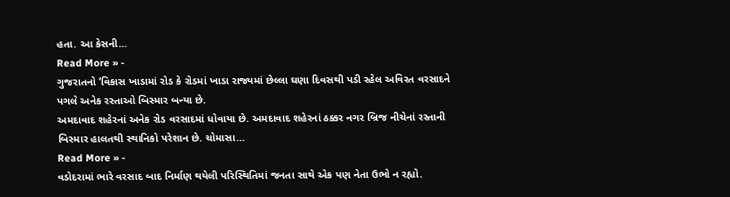હતા. આ કેસની…
Read More » -
ગુજરાતનો ‘વિકાસ ખાડામાં રોડ કે રોડમાં ખાડા રાજ્યમાં છેલ્લા ઘણા દિવસથી પડી રહેલ અવિરત વરસાદને પગલે અનેક રસ્તાઓ બિસ્માર બન્યા છે.
અમદાવાદ શહેરનાં અનેક રોડ વરસાદમાં ધોવાયા છે. અમદાવાદ શહેરનાં ઠક્કર નગર બ્રિજ નીચેનાં રસ્તાની બિસ્માર હાલતથી સ્થાનિકો પરેશાન છે. ચોમાસા…
Read More » -
વડોદરામાં ભારે વરસાદ બાદ નિર્માણ થયેલી પરિસ્થિતિમાં જનતા સાથે એક પણ નેતા ઉભો ન રહ્યો.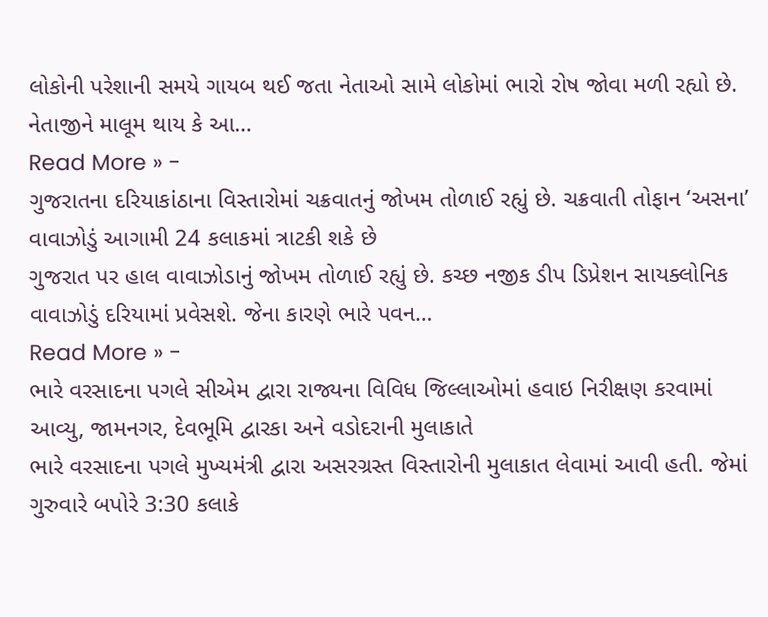લોકોની પરેશાની સમયે ગાયબ થઈ જતા નેતાઓ સામે લોકોમાં ભારો રોષ જોવા મળી રહ્યો છે. નેતાજીને માલૂમ થાય કે આ…
Read More » -
ગુજરાતના દરિયાકાંઠાના વિસ્તારોમાં ચક્રવાતનું જોખમ તોળાઈ રહ્યું છે. ચક્રવાતી તોફાન ‘અસના’ વાવાઝોડું આગામી 24 કલાકમાં ત્રાટકી શકે છે
ગુજરાત પર હાલ વાવાઝોડાનું જોખમ તોળાઈ રહ્યું છે. કચ્છ નજીક ડીપ ડિપ્રેશન સાયક્લોનિક વાવાઝોડું દરિયામાં પ્રવેસશે. જેના કારણે ભારે પવન…
Read More » -
ભારે વરસાદના પગલે સીએમ દ્વારા રાજ્યના વિવિધ જિલ્લાઓમાં હવાઇ નિરીક્ષણ કરવામાં આવ્યુ, જામનગર, દેવભૂમિ દ્વારકા અને વડોદરાની મુલાકાતે
ભારે વરસાદના પગલે મુખ્યમંત્રી દ્વારા અસરગ્રસ્ત વિસ્તારોની મુલાકાત લેવામાં આવી હતી. જેમાં ગુરુવારે બપોરે 3:30 કલાકે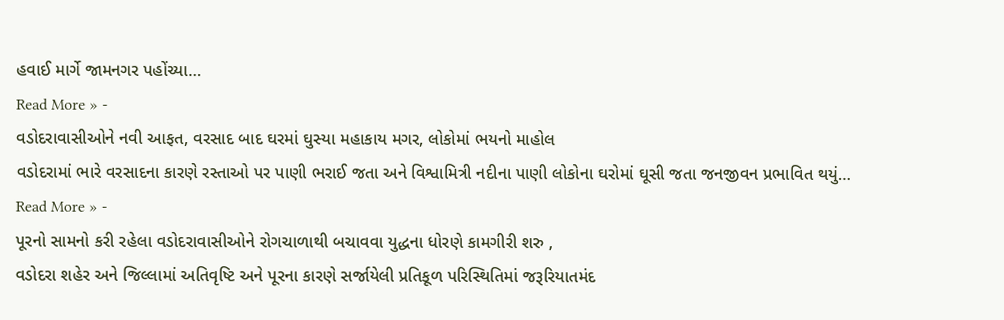હવાઈ માર્ગે જામનગર પહોંચ્યા…
Read More » -
વડોદરાવાસીઓને નવી આફત, વરસાદ બાદ ઘરમાં ઘુસ્યા મહાકાય મગર, લોકોમાં ભયનો માહોલ
વડોદરામાં ભારે વરસાદના કારણે રસ્તાઓ પર પાણી ભરાઈ જતા અને વિશ્વામિત્રી નદીના પાણી લોકોના ઘરોમાં ઘૂસી જતા જનજીવન પ્રભાવિત થયું…
Read More » -
પૂરનો સામનો કરી રહેલા વડોદરાવાસીઓને રોગચાળાથી બચાવવા યુદ્ધના ધોરણે કામગીરી શરુ ,
વડોદરા શહેર અને જિલ્લામાં અતિવૃષ્ટિ અને પૂરના કારણે સર્જાયેલી પ્રતિકૂળ પરિસ્થિતિમાં જરૂરિયાતમંદ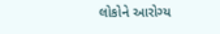લોકોને આરોગ્ય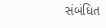સંબંધિત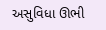અસુવિધા ઊભી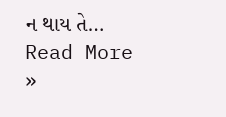ન થાય તે…
Read More »